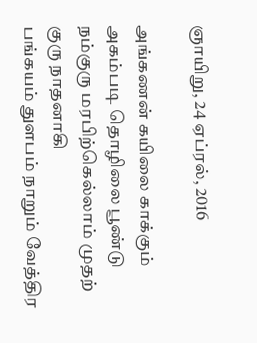ஞாயிறு, 24 ஏப்ரல், 2016

அங்கணன் கயிலை காக்கும் அகம்படி தொழிலை பூண்டு
நம்குரு மரபிற்கெல்லாம் முதற் குரு நாதனாகி
பங்கயம் துளபம் நாறும் வேத்திர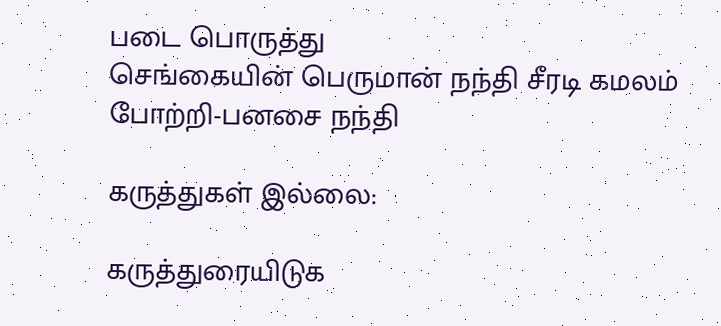படை பொருத்து
செங்கையின் பெருமான் நந்தி சீரடி கமலம் போற்றி-பனசை நந்தி

கருத்துகள் இல்லை:

கருத்துரையிடுக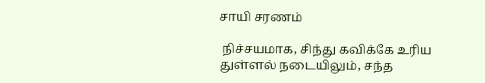சாயி சரணம்

 நிச்சயமாக, சிந்து கவிக்கே உரிய துள்ளல் நடையிலும், சந்த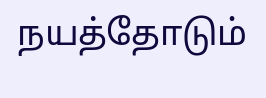நயத்தோடும்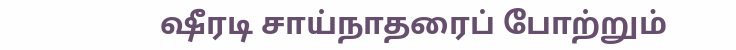ஷீரடி சாய்நாதரைப் போற்றும்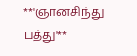**'ஞானசிந்து பத்து'**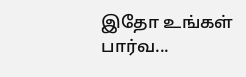இதோ உங்கள் பார்வ...